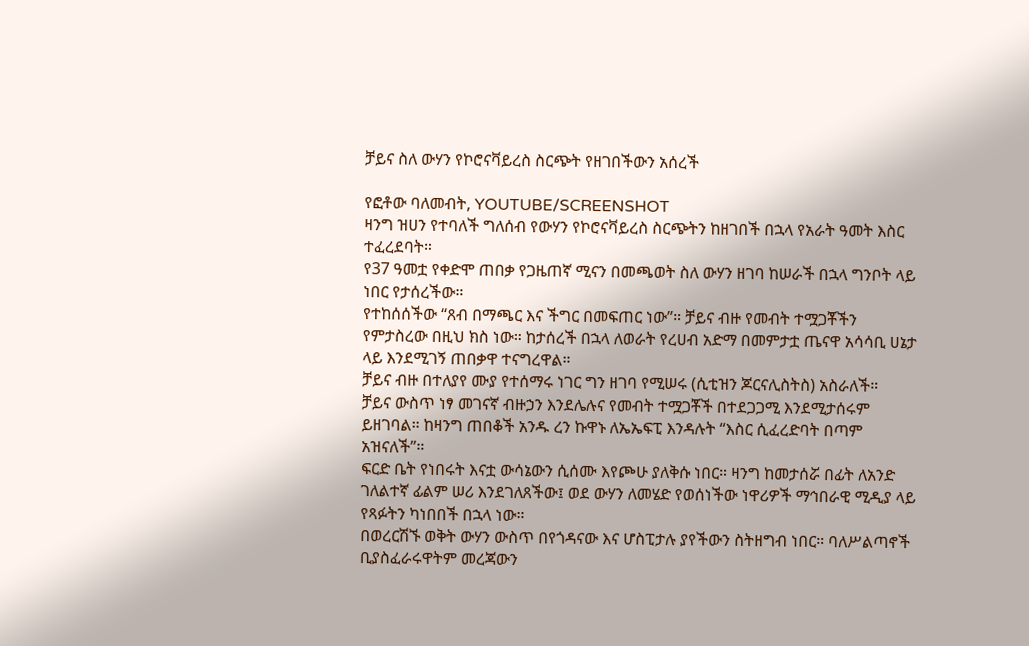ቻይና ስለ ውሃን የኮሮናቫይረስ ስርጭት የዘገበችውን አሰረች

የፎቶው ባለመብት, YOUTUBE/SCREENSHOT
ዛንግ ዝሀን የተባለች ግለሰብ የውሃን የኮሮናቫይረስ ስርጭትን ከዘገበች በኋላ የአራት ዓመት እስር ተፈረደባት።
የ37 ዓመቷ የቀድሞ ጠበቃ የጋዜጠኛ ሚናን በመጫወት ስለ ውሃን ዘገባ ከሠራች በኋላ ግንቦት ላይ ነበር የታሰረችው።
የተከሰሰችው “ጸብ በማጫር እና ችግር በመፍጠር ነው”። ቻይና ብዙ የመብት ተሟጋቾችን የምታስረው በዚህ ክስ ነው። ከታሰረች በኋላ ለወራት የረሀብ አድማ በመምታቷ ጤናዋ አሳሳቢ ሀኔታ ላይ እንደሚገኝ ጠበቃዋ ተናግረዋል።
ቻይና ብዙ በተለያየ ሙያ የተሰማሩ ነገር ግን ዘገባ የሚሠሩ (ሲቲዝን ጆርናሊስትስ) አስራለች።
ቻይና ውስጥ ነፃ መገናኛ ብዙኃን እንደሌሉና የመብት ተሟጋቾች በተደጋጋሚ እንደሚታሰሩም ይዘገባል። ከዛንግ ጠበቆች አንዱ ረን ኩዋኑ ለኤኤፍፒ እንዳሉት “እስር ሲፈረድባት በጣም አዝናለች”።
ፍርድ ቤት የነበሩት እናቷ ውሳኔውን ሲሰሙ እየጮሁ ያለቅሱ ነበር። ዛንግ ከመታሰሯ በፊት ለአንድ ገለልተኛ ፊልም ሠሪ እንደገለጸችው፤ ወደ ውሃን ለመሄድ የወሰነችው ነዋሪዎች ማኅበራዊ ሚዲያ ላይ የጻፉትን ካነበበች በኋላ ነው።
በወረርሽኙ ወቅት ውሃን ውስጥ በየጎዳናው እና ሆስፒታሉ ያየችውን ስትዘግብ ነበር። ባለሥልጣኖች ቢያስፈራሩዋትም መረጃውን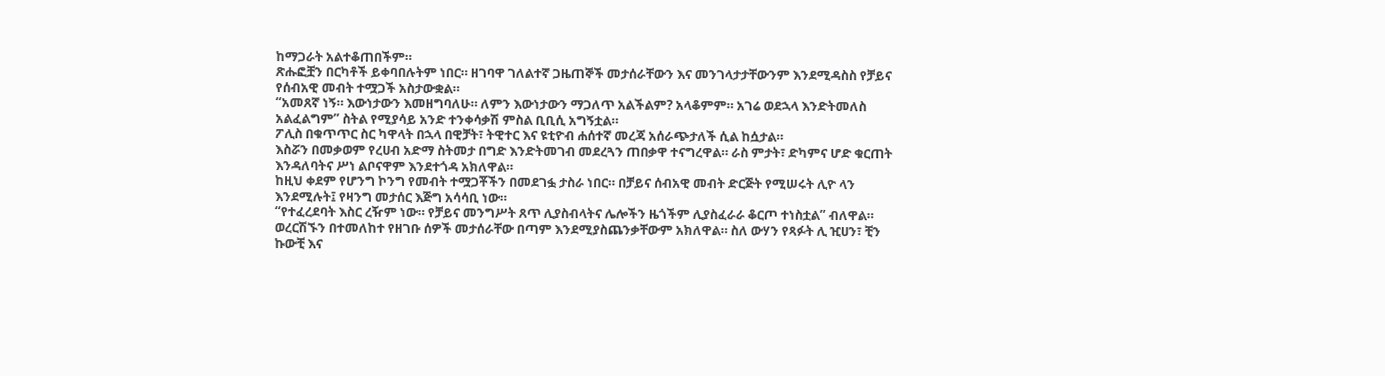ከማጋራት አልተቆጠበችም።
ጽሑፎቿን በርካቶች ይቀባበሉትም ነበር። ዘገባዋ ገለልተኛ ጋዜጠኞች መታሰራቸውን እና መንገላታታቸውንም እንደሚዳስስ የቻይና የሰብአዊ መብት ተሟጋች አስታውቋል።
“አመጸኛ ነኝ። እውነታውን እመዘግባለሁ። ለምን እውነታውን ማጋለጥ አልችልም? አላቆምም። አገሬ ወደኋላ እንድትመለስ አልፈልግም” ስትል የሚያሳይ አንድ ተንቀሳቃሽ ምስል ቢቢሲ አግኝቷል።
ፖሊስ በቁጥጥር ስር ካዋላት በኋላ በዊቻት፣ ትዊተር እና ዩቲዮብ ሐሰተኛ መረጃ አሰራጭታለች ሲል ከሷታል።
እስሯን በመቃወም የረሀብ አድማ ስትመታ በግድ እንድትመገብ መደረጓን ጠበቃዋ ተናግረዋል። ራስ ምታት፣ ድካምና ሆድ ቁርጠት እንዳለባትና ሥነ ልቦናዋም እንደተጎዳ አክለዋል።
ከዚህ ቀደም የሆንግ ኮንግ የመብት ተሟጋቾችን በመደገፏ ታስራ ነበር። በቻይና ሰብአዊ መብት ድርጅት የሚሠሩት ሊዮ ላን እንደሚሉት፤ የዛንግ መታሰር እጅግ አሳሳቢ ነው።
“የተፈረደባት እስር ረዥም ነው። የቻይና መንግሥት ጸጥ ሊያስብላትና ሌሎችን ዜጎችም ሊያስፈራራ ቆርጦ ተነስቷል” ብለዋል።
ወረርሽኙን በተመለከተ የዘገቡ ሰዎች መታሰራቸው በጣም እንደሚያስጨንቃቸውም አክለዋል። ስለ ውሃን የጻፉት ሊ ዢሀን፣ ቺን ኩውቺ እና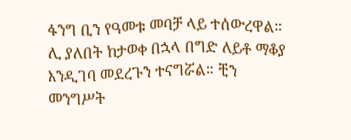ፋንግ ቢን የዓመቱ መባቻ ላይ ተሰውረዋል።
ሊ ያለበት ከታወቀ በኋላ በግድ ለይቶ ማቆያ እንዲገባ መደረጉን ተናግሯል። ቺን መንግሥት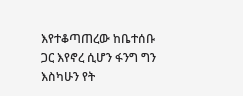እየተቆጣጠረው ከቤተሰቡ ጋር እየኖረ ሲሆን ፋንግ ግን እስካሁን የት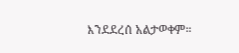እንደደረሰ አልታወቀም።